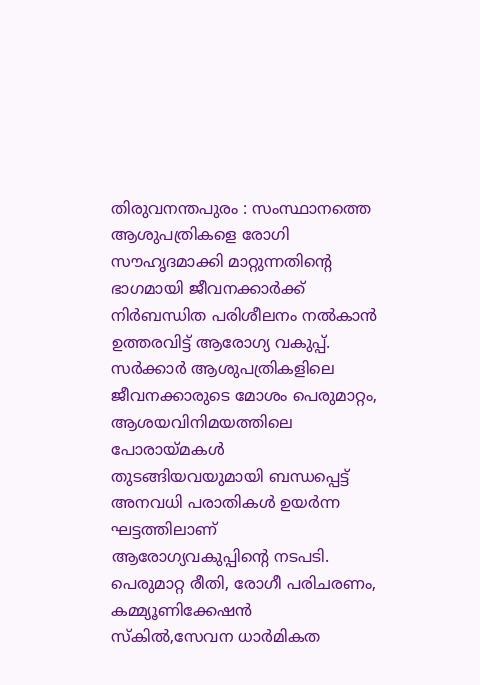തിരുവനന്തപുരം : സംസ്ഥാനത്തെ ആശുപത്രികളെ രോഗി സൗഹൃദമാക്കി മാറ്റുന്നതിന്റെ ഭാഗമായി ജീവനക്കാർക്ക് നിർബന്ധിത പരിശീലനം നൽകാൻ ഉത്തരവിട്ട് ആരോഗ്യ വകുപ്പ്. സർക്കാർ ആശുപത്രികളിലെ ജീവനക്കാരുടെ മോശം പെരുമാറ്റം, ആശയവിനിമയത്തിലെ പോരായ്മകൾ തുടങ്ങിയവയുമായി ബന്ധപ്പെട്ട് അനവധി പരാതികൾ ഉയർന്ന ഘട്ടത്തിലാണ് ആരോഗ്യവകുപ്പിന്റെ നടപടി. പെരുമാറ്റ രീതി, രോഗീ പരിചരണം, കമ്മ്യൂണിക്കേഷൻ സ്കിൽ,സേവന ധാർമികത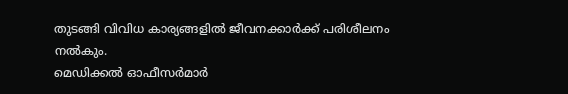തുടങ്ങി വിവിധ കാര്യങ്ങളിൽ ജീവനക്കാർക്ക് പരിശീലനം നൽകും.
മെഡിക്കൽ ഓഫീസർമാർ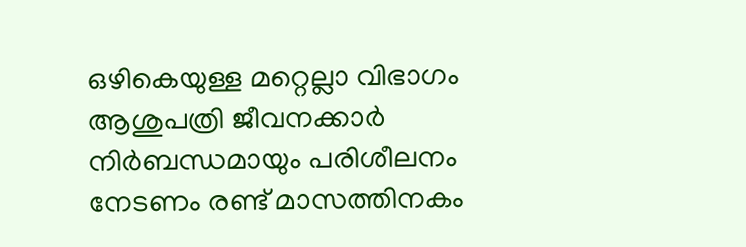ഒഴികെയുള്ള മറ്റെല്ലാ വിഭാഗം ആശുപത്രി ജീവനക്കാർ നിർബന്ധമായും പരിശീലനം നേടണം രണ്ട് മാസത്തിനകം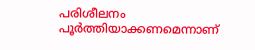പരിശീലനം പൂർത്തിയാക്കണമെന്നാണ്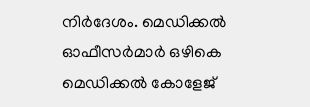നിർദേശം. മെഡിക്കൽ ഓഫീസർമാർ ഒഴികെ മെഡിക്കൽ കോളേജ്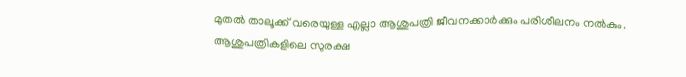മുതൽ താലൂക്ക് വരെയുള്ള എല്ലാ ആശുപത്രി ജീവനക്കാർക്കും പരിശീലനം നൽകും. ആശുപത്രികളിലെ സുരക്ഷ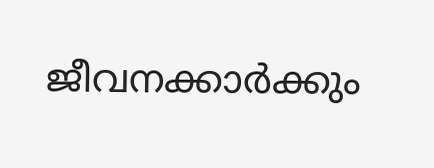ജീവനക്കാർക്കും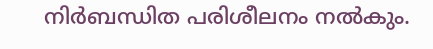നിർബന്ധിത പരിശീലനം നൽകും.